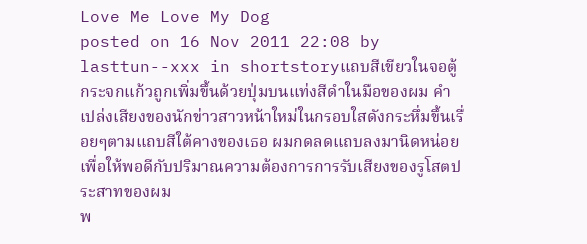Love Me Love My Dog
posted on 16 Nov 2011 22:08 by lasttun--xxx in shortstoryแถบสีเขียวในจอตู้กระจกแก้วถูกเพิ่มขึ้นด้วยปุ่มบนแท่งสีดำในมือของผม คำเปล่งเสียงของนักข่าวสาวหน้าใหม่ในกรอบใสดังกระหึ่มขึ้นเรื่อยๆตามแถบสีใต้คางของเธอ ผมกดลดแถบลงมานิดหน่อยเพื่อให้พอดีกับปริมาณความต้องการการรับเสียงของรูโสตประสาทของผม
พ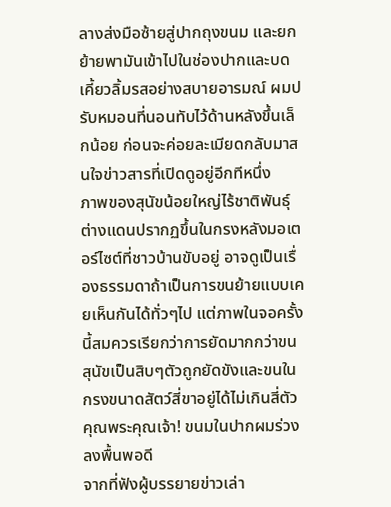ลางส่งมือซ้ายสู่ปากถุงขนม และยกย้ายพามันเข้าไปในช่องปากและบดเคี้ยวลิ้มรสอย่างสบายอารมณ์ ผมปรับหมอนที่นอนทับไว้ด้านหลังขึ้นเล็กน้อย ก่อนจะค่อยละเมียดกลับมาสนใจข่าวสารที่เปิดดูอยู่อีกทีหนึ่ง
ภาพของสุนัขน้อยใหญ่ไร้ชาติพันธุ์ต่างแดนปรากฏขึ้นในกรงหลังมอเตอร์ไซต์ที่ชาวบ้านขับอยู่ อาจดูเป็นเรื่องธรรมดาถ้าเป็นการขนย้ายแบบเคยเห็นกันได้ทั่วๆไป แต่ภาพในจอครั้งนี้สมควรเรียกว่าการยัดมากกว่าขน สุนัขเป็นสิบๆตัวถูกยัดขังและขนในกรงขนาดสัตว์สี่ขาอยู่ได้ไม่เกินสี่ตัว
คุณพระคุณเจ้า! ขนมในปากผมร่วงลงพื้นพอดี
จากที่ฟังผู้บรรยายข่าวเล่า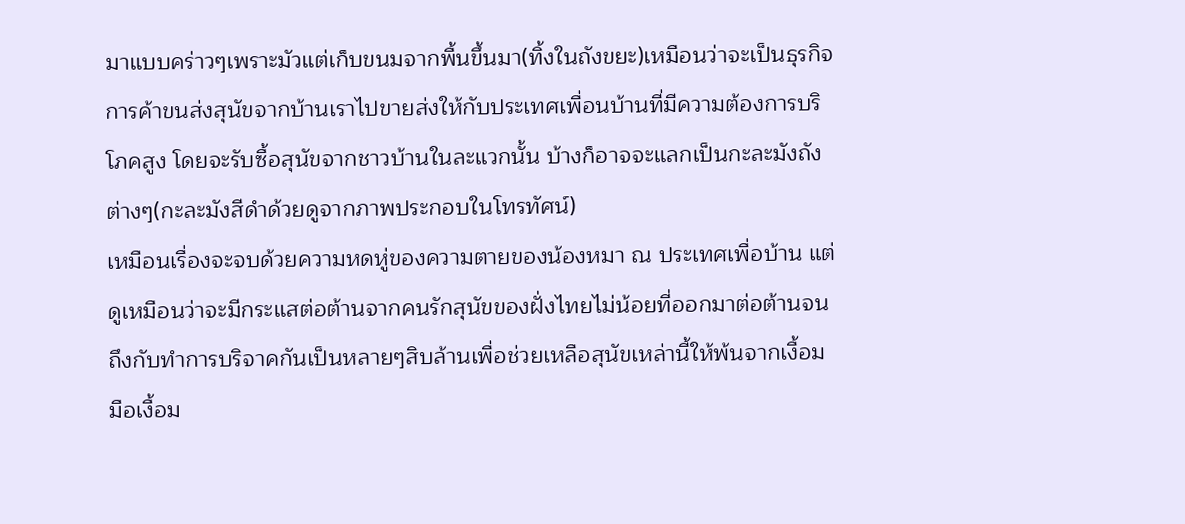มาแบบคร่าวๆเพราะมัวแต่เก็บขนมจากพื้นขึ้นมา(ทิ้งในถังขยะ)เหมือนว่าจะเป็นธุรกิจการค้าขนส่งสุนัขจากบ้านเราไปขายส่งให้กับประเทศเพื่อนบ้านที่มีความต้องการบริโภคสูง โดยจะรับซื้อสุนัขจากชาวบ้านในละแวกนั้น บ้างก็อาจจะแลกเป็นกะละมังถังต่างๆ(กะละมังสีดำด้วยดูจากภาพประกอบในโทรทัศน์)
เหมือนเรื่องจะจบด้วยความหดหู่ของความตายของน้องหมา ณ ประเทศเพื่อบ้าน แต่ดูเหมือนว่าจะมีกระแสต่อต้านจากคนรักสุนัขของฝั่งไทยไม่น้อยที่ออกมาต่อต้านจนถึงกับทำการบริจาคกันเป็นหลายๆสิบล้านเพื่อช่วยเหลือสุนัขเหล่านี้ให้พ้นจากเงื้อมมือเงื้อม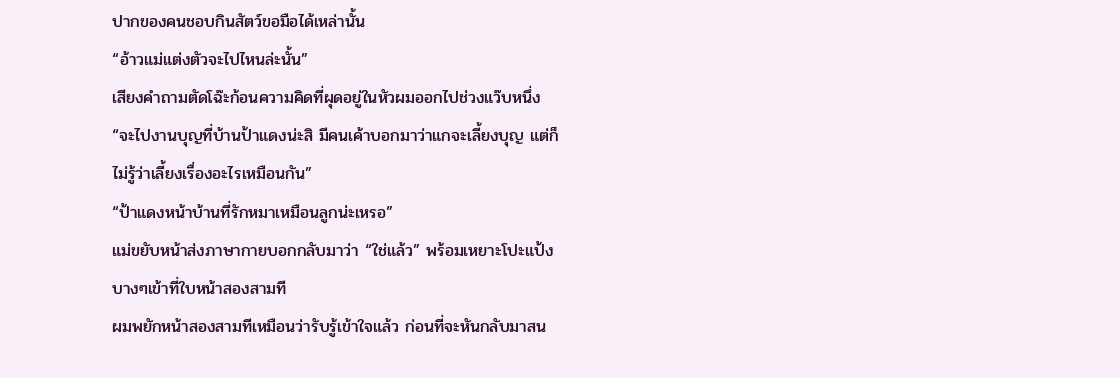ปากของคนชอบกินสัตว์ขอมือได้เหล่านั้น
“อ้าวแม่แต่งตัวจะไปไหนล่ะนั้น”
เสียงคำถามตัดโฉ๊ะก้อนความคิดที่ผุดอยู่ในหัวผมออกไปช่วงแว๊บหนึ่ง
“จะไปงานบุญที่บ้านป้าแดงน่ะสิ มีคนเค้าบอกมาว่าแกจะเลี้ยงบุญ แต่ก็ไม่รู้ว่าเลี้ยงเรื่องอะไรเหมือนกัน”
“ป้าแดงหน้าบ้านที่รักหมาเหมือนลูกน่ะเหรอ”
แม่ขยับหน้าส่งภาษากายบอกกลับมาว่า “ใช่แล้ว” พร้อมเหยาะโปะแป้งบางๆเข้าที่ใบหน้าสองสามที
ผมพยักหน้าสองสามทีเหมือนว่ารับรู้เข้าใจแล้ว ก่อนที่จะหันกลับมาสน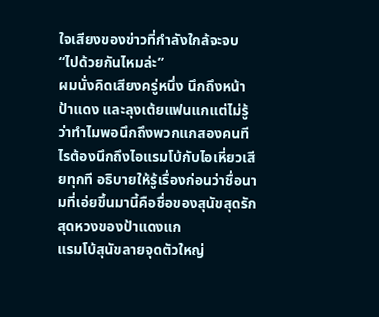ใจเสียงของข่าวที่กำลังใกล้จะจบ
“ไปด้วยกันไหมล่ะ”
ผมนั่งคิดเสียงครู่หนึ่ง นึกถึงหน้าป้าแดง และลุงเต้ยแฟนแกแต่ไม่รู้ว่าทำไมพอนึกถึงพวกแกสองคนทีไรต้องนึกถึงไอแรมโบ้กับไอเหี่ยวเสียทุกที อธิบายให้รู้เรื่องก่อนว่าชื่อนามที่เอ่ยขึ้นมานี้คือชื่อของสุนัขสุดรักสุดหวงของป้าแดงแก
แรมโบ้สุนัขลายจุดตัวใหญ่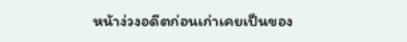หน้าง่วงอดีตก่อนเก่าเคยเป็นของ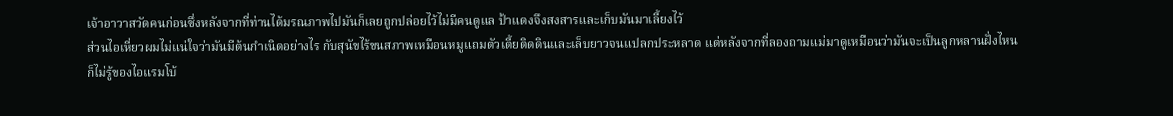เจ้าอาวาสวัดคนก่อนซึ่งหลังจากที่ท่านได้มรณภาพไปมันก็เลยถูกปล่อยไว้ไม่มีคนดูแล ป้าแดงจึงสงสารและเก็บมันมาเลี้ยงไว้
ส่วนไอเหี่ยวผมไม่แน่ใจว่ามันมีต้นกำเนิดอย่างไร กับสุนัขไร้ขนสภาพเหมือนหมูแถมตัวเตี้ยติดดินและเล็บยาวจนแปลกประหลาด แต่หลังจากที่ลองถามแม่มาดูเหมือนว่ามันจะเป็นลูกหลานฝั่งไหนก็ไม่รู้ของไอแรมโบ้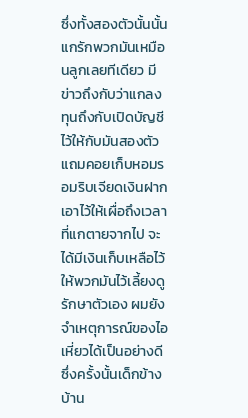ซึ่งทั้งสองตัวนั้นนั้นแกรักพวกมันเหมือนลูกเลยทีเดียว มีข่าวถึงกับว่าแกลงทุนถึงกับเปิดบัญชีไว้ให้กับมันสองตัวแถมคอยเก็บหอมรอมริบเจียดเงินฝากเอาไว้ให้เผื่อถึงเวลาที่แกตายจากไป จะได้มีเงินเก็บเหลือไว้ให้พวกมันไว้เลี้ยงดูรักษาตัวเอง ผมยังจำเหตุการณ์ของไอเหี่ยวได้เป็นอย่างดี ซึ่งครั้งนั้นเด็กข้างบ้าน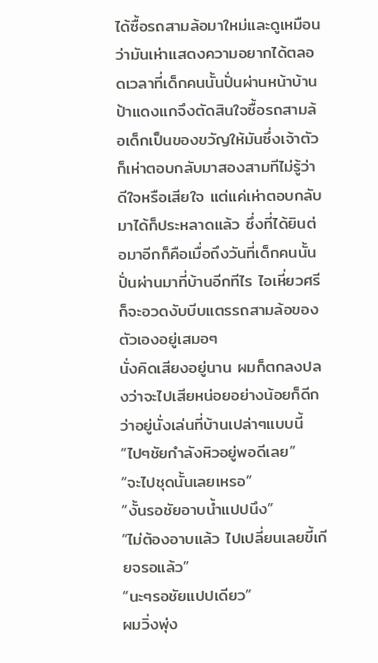ได้ซื้อรถสามล้อมาใหม่และดูเหมือนว่ามันเห่าแสดงความอยากได้ตลอดเวลาที่เด็กคนนั้นปั่นผ่านหน้าบ้าน
ป้าแดงแกจึงตัดสินใจซื้อรถสามล้อเด็กเป็นของขวัญให้มันซึ่งเจ้าตัวก็เห่าตอบกลับมาสองสามทีไม่รู้ว่าดีใจหรือเสียใจ แต่แค่เห่าตอบกลับมาได้ก็ประหลาดแล้ว ซึ่งที่ได้ยินต่อมาอีกก็คือเมื่อถึงวันที่เด็กคนนั้นปั่นผ่านมาที่บ้านอีกทีไร ไอเหี่ยวศรีก็จะอวดงับบีบแตรรถสามล้อของตัวเองอยู่เสมอๆ
นั่งคิดเสียงอยู่นาน ผมก็ตกลงปลงว่าจะไปเสียหน่อยอย่างน้อยก็ดีกว่าอยู่นั่งเล่นที่บ้านเปล่าๆแบบนี้
“ไปๆชัยกำลังหิวอยู่พอดีเลย”
“จะไปชุดนั้นเลยเหรอ”
“งั้นรอชัยอาบน้ำแปปนึง”
“ไม่ต้องอาบแล้ว ไปเปลี่ยนเลยขี้เกียจรอแล้ว”
“นะๆรอชัยแปปเดียว”
ผมวิ่งพุ่ง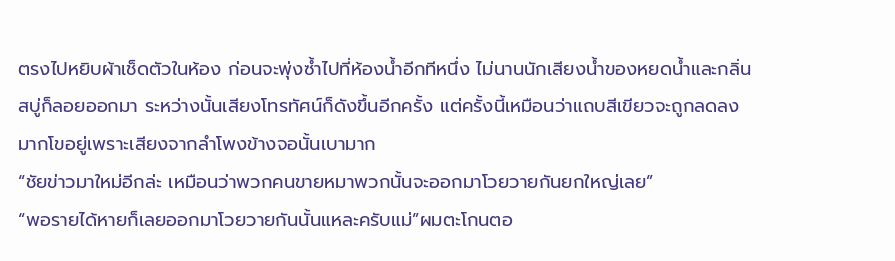ตรงไปหยิบผ้าเช็ดตัวในห้อง ก่อนจะพุ่งซ้ำไปที่ห้องน้ำอีกทีหนึ่ง ไม่นานนักเสียงน้ำของหยดน้ำและกลิ่นสบู่ก็ลอยออกมา ระหว่างนั้นเสียงโทรทัศน์ก็ดังขึ้นอีกครั้ง แต่ครั้งนี้เหมือนว่าแถบสีเขียวจะถูกลดลงมากโขอยู่เพราะเสียงจากลำโพงข้างจอนั้นเบามาก
“ชัยข่าวมาใหม่อีกล่ะ เหมือนว่าพวกคนขายหมาพวกนั้นจะออกมาโวยวายกันยกใหญ่เลย”
“พอรายได้หายก็เลยออกมาโวยวายกันนั้นแหละครับแม่”ผมตะโกนตอ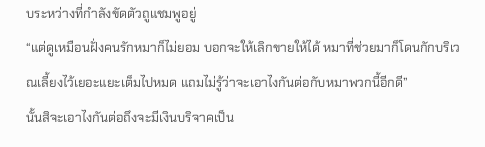บระหว่างที่กำลังขัดตัวถูแชมพูอยู่
“แต่ดูเหมือนฝั่งคนรักหมาก็ไม่ยอม บอกจะให้เลิกขายให้ได้ หมาที่ช่วยมาก็โดนกักบริเวณเลี้ยงไว้เยอะแยะเต็มไปหมด แถมไม่รู้ว่าจะเอาไงกันต่อกับหมาพวกนี้อีกดี”
นั้นสิจะเอาไงกันต่อถึงจะมีเงินบริจาคเป็น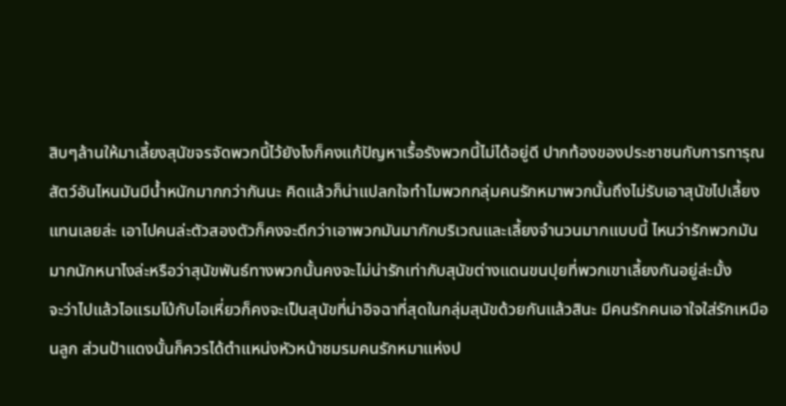สิบๆล้านให้มาเลี้ยงสุนัขจรจัดพวกนี้ไว้ยังไงก็คงแก้ปัญหาเรื้อรังพวกนี้ไม่ได้อยู่ดี ปากท้องของประชาชนกับการทารุณสัตว์อันไหนมันมีน้ำหนักมากกว่ากันนะ คิดแล้วก็น่าแปลกใจทำไมพวกกลุ่มคนรักหมาพวกนั้นถึงไม่รับเอาสุนัขไปเลี้ยงแทนเลยล่ะ เอาไปคนล่ะตัวสองตัวก็คงจะดีกว่าเอาพวกมันมากักบริเวณและเลี้ยงจำนวนมากแบบนี้ ไหนว่ารักพวกมันมากนักหนาไงล่ะหรือว่าสุนัขพันธ์ทางพวกนั้นคงจะไม่น่ารักเท่ากับสุนัขต่างแดนขนปุยที่พวกเขาเลี้ยงกันอยู่ล่ะมั้ง
จะว่าไปแล้วไอแรมโบ้กับไอเหี่ยวก็คงจะเป็นสุนัขที่น่าอิจฉาที่สุดในกลุ่มสุนัขด้วยกันแล้วสินะ มีคนรักคนเอาใจใส่รักเหมือนลูก ส่วนป้าแดงนั้นก็ควรได้ตำแหน่งหัวหน้าชมรมคนรักหมาแห่งป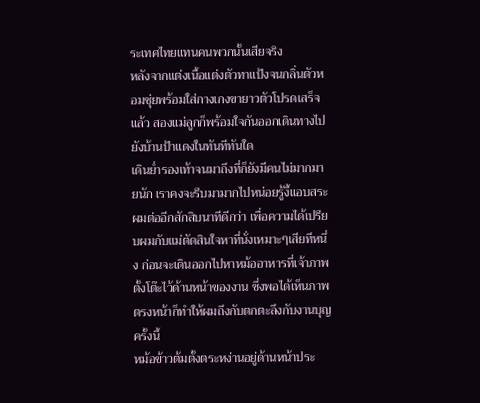ระเทศไทยแทนคนพวกนั้นเสียจริง
หลังจากแต่งเนื้อแต่งตัวทาแป้งจนกลิ่นตัวหอมชุ่ยพร้อมใส่กางเกงขายาวตัวโปรดเสร็จแล้ว สองแม่ลูกก็พร้อมใจกันออกเดินทางไปยังบ้านป้าแดงในทันทีทันใด
เดินย่ำรองเท้าจนมาถึงที่ก็ยังมีคนไม่มากมายนัก เราคงจะรีบมามากไปหน่อยรู้งี้แอบสระผมต่ออีกสักสิบนาทีดีกว่า เพื่อความได้เปรียบผมกับแม่ตัดสินใจหาที่นั่งเหมาะๆเสียทีหนึ่ง ก่อนจะเดินออกไปหาหม้ออาหารที่เจ้าภาพตั้งโต๊ะไว้ด้านหน้าของงาน ซึ่งพอได้เห็นภาพตรงหน้าก็ทำให้ผมถึงกับตกตะลึงกับงานบุญครั้งนี้
หม้อข้าวต้มตั้งตระหง่านอยู่ด้านหน้าประ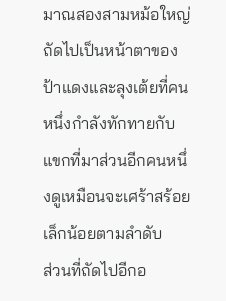มาณสองสามหม้อใหญ่ ถัดไปเป็นหน้าตาของป้าแดงและลุงเต้ยที่คนหนึ่งกำลังทักทายกับแขกที่มาส่วนอีกคนหนึ่งดูเหมือนจะเศร้าสร้อยเล็กน้อยตามลำดับ
ส่วนที่ถัดไปอีกอ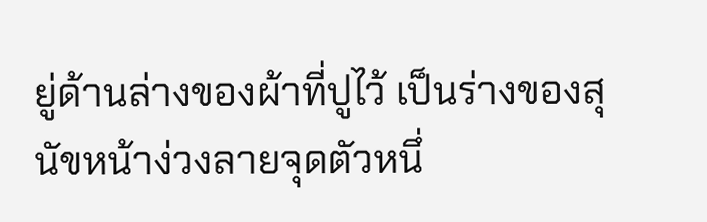ยู่ด้านล่างของผ้าที่ปูไว้ เป็นร่างของสุนัขหน้าง่วงลายจุดตัวหนึ่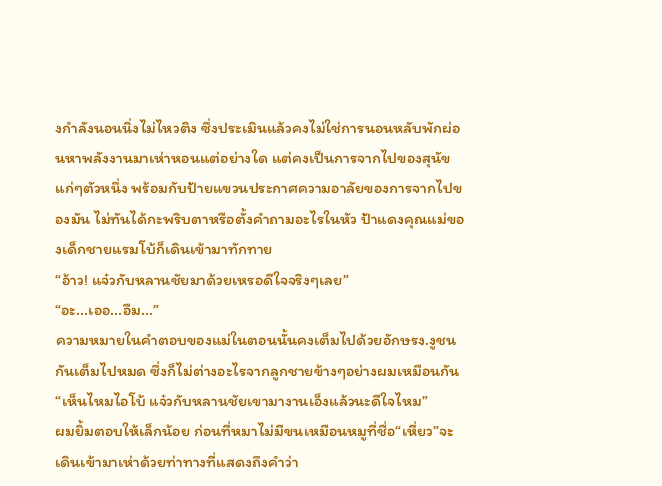งกำลังนอนนิ่งไม่ไหวติง ซึ่งประเมินแล้วคงไม่ใช่การนอนหลับพักผ่อนหาพลังงานมาเห่าหอนแต่อย่างใด แต่คงเป็นการจากไปของสุนัขแก่ๆตัวหนึ่ง พร้อมกับป้ายแขวนประกาศความอาลัยของการจากไปของมัน ไม่ทันได้กะพริบตาหรือตั้งคำถามอะไรในหัว ป้าแดงคุณแม่ของเด็กชายแรมโบ้ก็เดินเข้ามาทักทาย
“อ้าว! แจ๋วกับหลานชัยมาด้วยเหรอดีใจจริงๆเลย”
“อะ...เออ...อืม...”
ความหมายในคำตอบของแม่ในตอนนั้นคงเต็มไปด้วยอักษรง.งูชนกันเต็มไปหมด ซึ่งก็ไม่ต่างอะไรจากลูกชายข้างๆอย่างผมเหมือนกัน
“เห็นไหมไอโบ้ แจ๋วกับหลานชัยเขามางานเอ็งแล้วนะดีใจไหม”
ผมยิ้มตอบให้เล็กน้อย ก่อนที่หมาไม่มีขนเหมือนหมูที่ชื่อ“เหี่ยว”จะเดินเข้ามาเห่าด้วยท่าทางที่แสดงถึงคำว่า